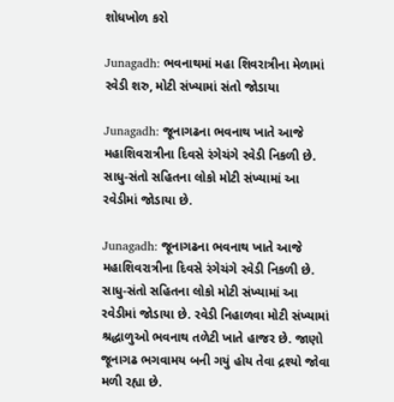શોધખોળ કરો

Junagadh: ભવનાથમાં મહા શિવરાત્રીના મેળામાં રવેડી શરુ, મોટી સંખ્યામાં સંતો જોડાયા

Junagadh: જૂનાગઢના ભવનાથ ખાતે આજે મહાશિવરાત્રીના દિવસે રંગેચંગે રવેડી નિકળી છે. સાધુ-સંતો સહિતના લોકો મોટી સંખ્યામાં આ રવેડીમાં જોડાયા છે.

Junagadh: જૂનાગઢના ભવનાથ ખાતે આજે મહાશિવરાત્રીના દિવસે રંગેચંગે રવેડી નિકળી છે. સાધુ-સંતો સહિતના લોકો મોટી સંખ્યામાં આ રવેડીમાં જોડાયા છે. રવેડી નિહાળવા મોટી સંખ્યામાં શ્રદ્ધાળુઓ ભવનાથ તળેટી ખાતે હાજર છે. જાણો જૂનાગઢ ભગવામય બની ગયું હોય તેવા દ્રશ્યો જોવા મળી રહ્યા છે.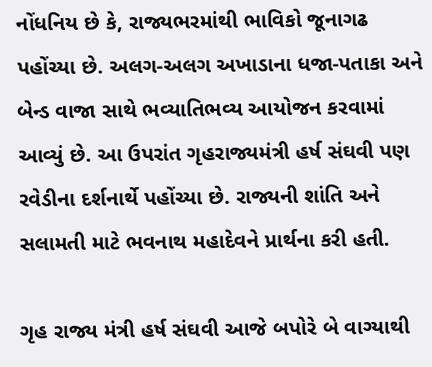નોંધનિય છે કે, રાજ્યભરમાંથી ભાવિકો જૂનાગઢ પહોંચ્યા છે. અલગ-અલગ અખાડાના ધજા-પતાકા અને બેન્ડ વાજા સાથે ભવ્યાતિભવ્ય આયોજન કરવામાં આવ્યું છે. આ ઉપરાંત ગૃહરાજ્યમંત્રી હર્ષ સંઘવી પણ રવેડીના દર્શનાર્થે પહોંચ્યા છે. રાજ્યની શાંતિ અને સલામતી માટે ભવનાથ મહાદેવને પ્રાર્થના કરી હતી.

ગૃહ રાજ્ય મંત્રી હર્ષ સંઘવી આજે બપોરે બે વાગ્યાથી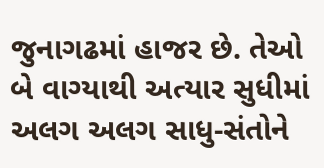જુનાગઢમાં હાજર છે. તેઓ બે વાગ્યાથી અત્યાર સુધીમાં અલગ અલગ સાધુ-સંતોને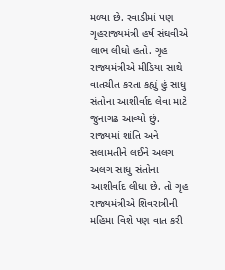મળ્યા છે. રવાડીમાં પણ ગૃહરાજ્યમંત્રી હર્ષ સંઘવીએ લાભ લીધો હતો. ગૃહ રાજ્યમંત્રીએ મીડિયા સાથે વાતચીત કરતા કહ્યું હું સાધુ સંતોના આશીર્વાદ લેવા માટે જુનાગઢ આવ્યો છું. રાજ્યમાં શાંતિ અને સલામતીને લઈને અલગ અલગ સાધુ સંતોના આશીર્વાદ લીધા છે. તો ગૃહ રાજ્યમંત્રીએ શિવરાત્રીની મહિમા વિશે પણ વાત કરી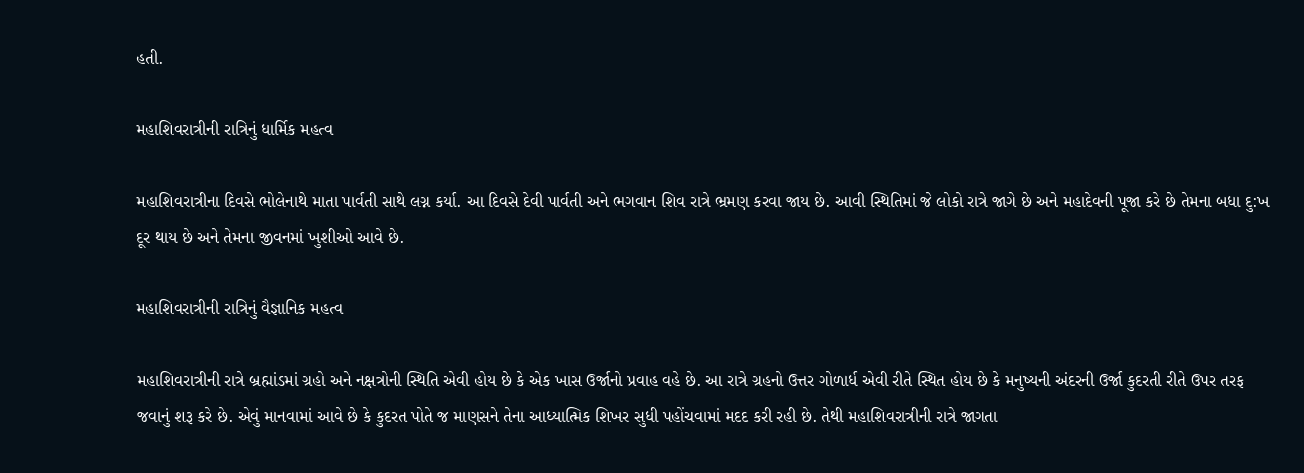હતી.

મહાશિવરાત્રીની રાત્રિનું ધાર્મિક મહત્વ

મહાશિવરાત્રીના દિવસે ભોલેનાથે માતા પાર્વતી સાથે લગ્ન કર્યા. આ દિવસે દેવી પાર્વતી અને ભગવાન શિવ રાત્રે ભ્રમણ કરવા જાય છે. આવી સ્થિતિમાં જે લોકો રાત્રે જાગે છે અને મહાદેવની પૂજા કરે છે તેમના બધા દુ:ખ દૂર થાય છે અને તેમના જીવનમાં ખુશીઓ આવે છે.

મહાશિવરાત્રીની રાત્રિનું વૈજ્ઞાનિક મહત્વ

મહાશિવરાત્રીની રાત્રે બ્રહ્માંડમાં ગ્રહો અને નક્ષત્રોની સ્થિતિ એવી હોય છે કે એક ખાસ ઉર્જાનો પ્રવાહ વહે છે. આ રાત્રે ગ્રહનો ઉત્તર ગોળાર્ધ એવી રીતે સ્થિત હોય છે કે મનુષ્યની અંદરની ઉર્જા કુદરતી રીતે ઉપર તરફ જવાનું શરૂ કરે છે. એવું માનવામાં આવે છે કે કુદરત પોતે જ માણસને તેના આધ્યાત્મિક શિખર સુધી પહોંચવામાં મદદ કરી રહી છે. તેથી મહાશિવરાત્રીની રાત્રે જાગતા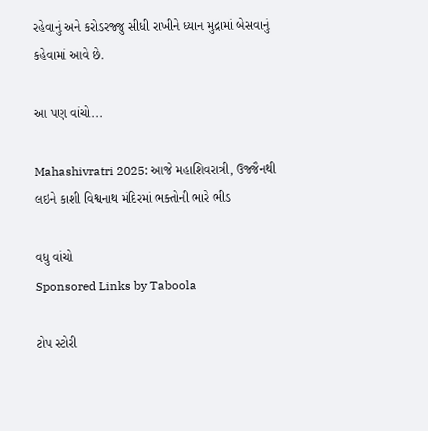રહેવાનું અને કરોડરજ્જુ સીધી રાખીને ધ્યાન મુદ્રામાં બેસવાનું કહેવામાં આવે છે.

આ પણ વાંચો...

Mahashivratri 2025: આજે મહાશિવરાત્રી, ઉજ્જૈનથી લઇને કાશી વિશ્વનાથ મંદિરમાં ભક્તોની ભારે ભીડ

વધુ વાંચો
Sponsored Links by Taboola

ટોપ સ્ટોરી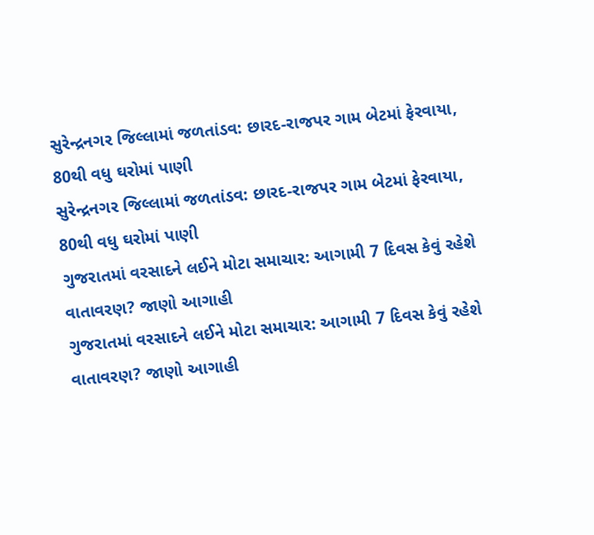સુરેન્દ્રનગર જિલ્લામાં જળતાંડવ: છારદ-રાજપર ગામ બેટમાં ફેરવાયા, 80થી વધુ ઘરોમાં પાણી
સુરેન્દ્રનગર જિલ્લામાં જળતાંડવ: છારદ-રાજપર ગામ બેટમાં ફેરવાયા, 80થી વધુ ઘરોમાં પાણી
ગુજરાતમાં વરસાદને લઈને મોટા સમાચાર: આગામી 7 દિવસ કેવું રહેશે વાતાવરણ? જાણો આગાહી
ગુજરાતમાં વરસાદને લઈને મોટા સમાચાર: આગામી 7 દિવસ કેવું રહેશે વાતાવરણ? જાણો આગાહી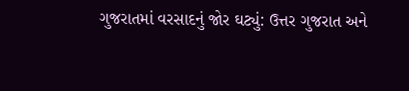ગુજરાતમાં વરસાદનું જોર ઘટ્યું: ઉત્તર ગુજરાત અને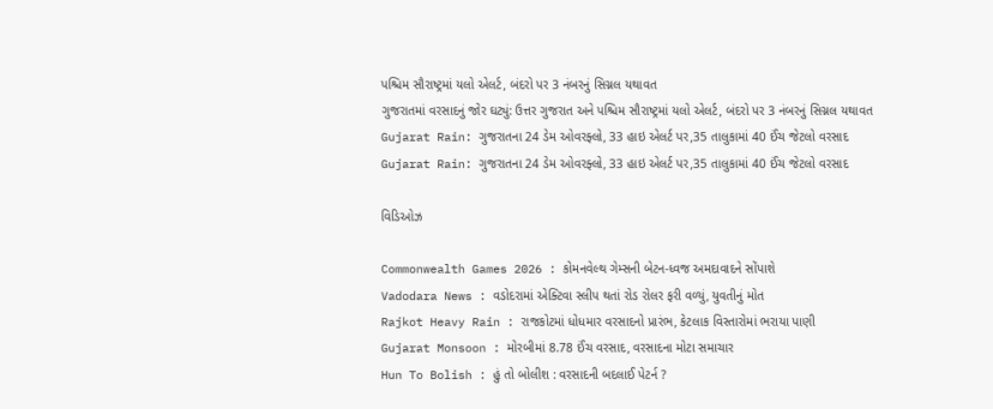પશ્ચિમ સૌરાષ્ટ્રમાં યલો એલર્ટ, બંદરો પર 3 નંબરનું સિગ્નલ યથાવત
ગુજરાતમાં વરસાદનું જોર ઘટ્યું: ઉત્તર ગુજરાત અને પશ્ચિમ સૌરાષ્ટ્રમાં યલો એલર્ટ, બંદરો પર 3 નંબરનું સિગ્નલ યથાવત
Gujarat Rain: ગુજરાતના 24 ડેમ ઓવરફ્લો, 33 હાઇ એલર્ટ પર,35 તાલુકામાં 40 ઈંચ જેટલો વરસાદ
Gujarat Rain: ગુજરાતના 24 ડેમ ઓવરફ્લો, 33 હાઇ એલર્ટ પર,35 તાલુકામાં 40 ઈંચ જેટલો વરસાદ

વિડિઓઝ

Commonwealth Games 2026 : કોમનવેલ્થ ગેમ્સની બેટન-ધ્વજ અમદાવાદને સોંપાશે
Vadodara News : વડોદરામાં એક્ટિવા સ્લીપ થતાં રોડ રોલર ફરી વળ્યું, યુવતીનું મોત
Rajkot Heavy Rain : રાજકોટમાં ધોધમાર વરસાદનો પ્રારંભ, કેટલાક વિસ્તારોમાં ભરાયા પાણી
Gujarat Monsoon : મોરબીમાં 8.78 ઈંચ વરસાદ, વરસાદના મોટા સમાચાર
Hun To Bolish : હું તો બોલીશ : વરસાદની બદલાઈ પેટર્ન ?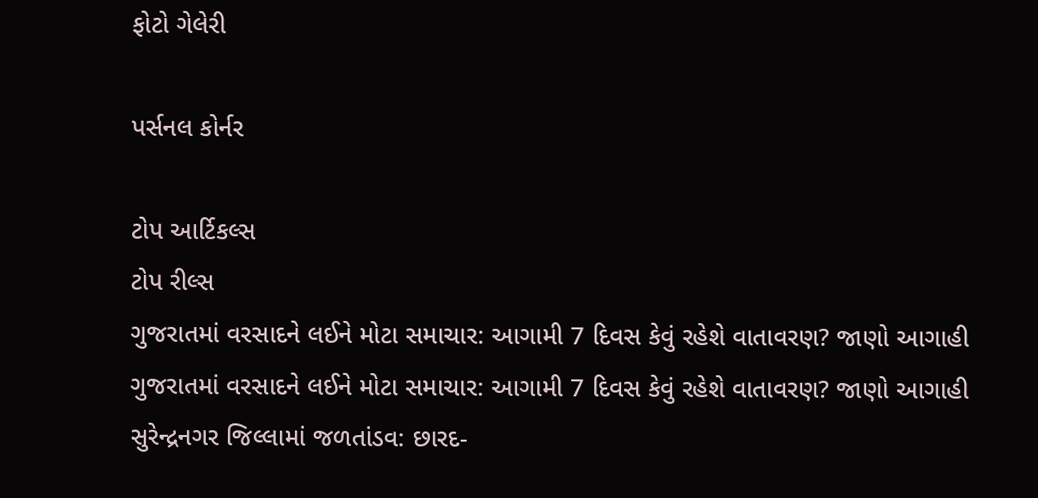ફોટો ગેલેરી

પર્સનલ કોર્નર

ટોપ આર્ટિકલ્સ
ટોપ રીલ્સ
ગુજરાતમાં વરસાદને લઈને મોટા સમાચાર: આગામી 7 દિવસ કેવું રહેશે વાતાવરણ? જાણો આગાહી
ગુજરાતમાં વરસાદને લઈને મોટા સમાચાર: આગામી 7 દિવસ કેવું રહેશે વાતાવરણ? જાણો આગાહી
સુરેન્દ્રનગર જિલ્લામાં જળતાંડવ: છારદ-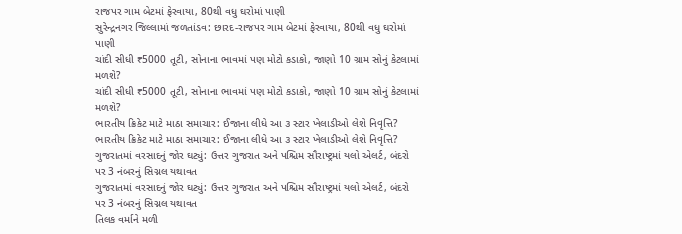રાજપર ગામ બેટમાં ફેરવાયા, 80થી વધુ ઘરોમાં પાણી
સુરેન્દ્રનગર જિલ્લામાં જળતાંડવ: છારદ-રાજપર ગામ બેટમાં ફેરવાયા, 80થી વધુ ઘરોમાં પાણી
ચાંદી સીધી ₹5000 તૂટી, સોનાના ભાવમાં પણ મોટો કડાકો, જાણો 10 ગ્રામ સોનું કેટલામાં મળશે?
ચાંદી સીધી ₹5000 તૂટી, સોનાના ભાવમાં પણ મોટો કડાકો, જાણો 10 ગ્રામ સોનું કેટલામાં મળશે?
ભારતીય ક્રિકેટ માટે માઠા સમાચાર: ઈજાના લીધે આ ૩ સ્ટાર ખેલાડીઓ લેશે નિવૃત્તિ?
ભારતીય ક્રિકેટ માટે માઠા સમાચાર: ઈજાના લીધે આ ૩ સ્ટાર ખેલાડીઓ લેશે નિવૃત્તિ?
ગુજરાતમાં વરસાદનું જોર ઘટ્યું: ઉત્તર ગુજરાત અને પશ્ચિમ સૌરાષ્ટ્રમાં યલો એલર્ટ, બંદરો પર 3 નંબરનું સિગ્નલ યથાવત
ગુજરાતમાં વરસાદનું જોર ઘટ્યું: ઉત્તર ગુજરાત અને પશ્ચિમ સૌરાષ્ટ્રમાં યલો એલર્ટ, બંદરો પર 3 નંબરનું સિગ્નલ યથાવત
તિલક વર્માને મળી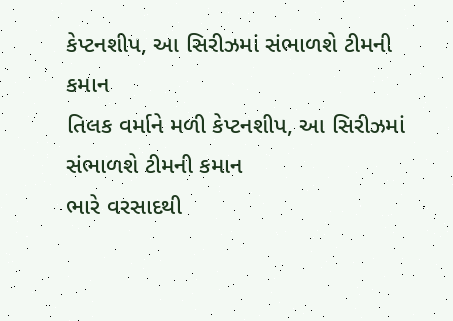કેપ્ટનશીપ, આ સિરીઝમાં સંભાળશે ટીમની કમાન
તિલક વર્માને મળી કેપ્ટનશીપ, આ સિરીઝમાં સંભાળશે ટીમની કમાન
ભારે વરસાદથી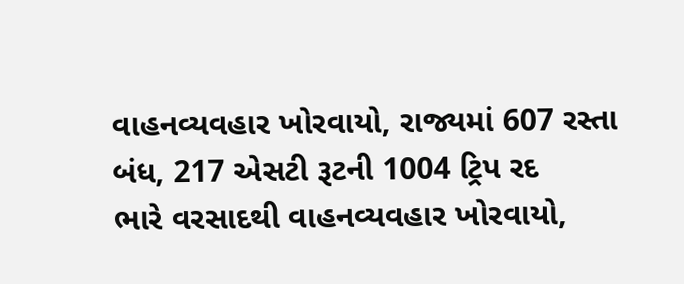વાહનવ્યવહાર ખોરવાયો, રાજ્યમાં 607 રસ્તા બંધ, 217 એસટી રૂટની 1004 ટ્રિપ રદ
ભારે વરસાદથી વાહનવ્યવહાર ખોરવાયો,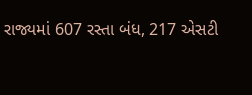રાજ્યમાં 607 રસ્તા બંધ, 217 એસટી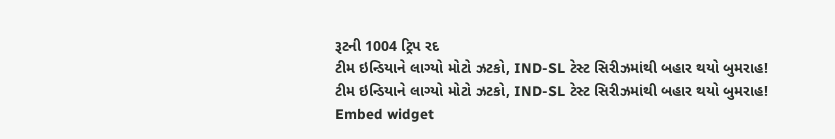રૂટની 1004 ટ્રિપ રદ
ટીમ ઇન્ડિયાને લાગ્યો મોટો ઝટકો, IND-SL ટેસ્ટ સિરીઝમાંથી બહાર થયો બુમરાહ!
ટીમ ઇન્ડિયાને લાગ્યો મોટો ઝટકો, IND-SL ટેસ્ટ સિરીઝમાંથી બહાર થયો બુમરાહ!
Embed widget